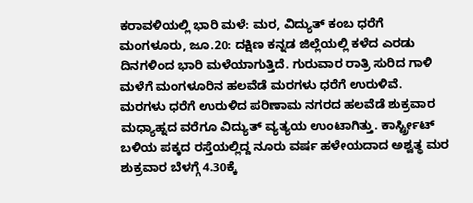ಕರಾವಳಿಯಲ್ಲಿ ಭಾರಿ ಮಳೆ: ಮರ, ವಿದ್ಯುತ್ ಕಂಬ ಧರೆಗೆ
ಮಂಗಳೂರು, ಜೂ.20: ದಕ್ಷಿಣ ಕನ್ನಡ ಜಿಲ್ಲೆಯಲ್ಲಿ ಕಳೆದ ಎರಡು ದಿನಗಳಿಂದ ಭಾರಿ ಮಳೆಯಾಗುತ್ತಿದೆ. ಗುರುವಾರ ರಾತ್ರಿ ಸುರಿದ ಗಾಳಿ ಮಳೆಗೆ ಮಂಗಳೂರಿನ ಹಲವೆಡೆ ಮರಗಳು ಧರೆಗೆ ಉರುಳಿವೆ.
ಮರಗಳು ಧರೆಗೆ ಉರುಳಿದ ಪರಿಣಾಮ ನಗರದ ಹಲವೆಡೆ ಶುಕ್ರವಾರ ಮಧ್ಯಾಹ್ನದ ವರೆಗೂ ವಿದ್ಯುತ್ ವ್ಯತ್ಯಯ ಉಂಟಾಗಿತ್ತು. ಕಾರ್ಸ್ಟ್ರೀಟ್ ಬಳಿಯ ಪಕ್ಕದ ರಸ್ತೆಯಲ್ಲಿದ್ದ ನೂರು ವರ್ಷ ಹಳೇಯದಾದ ಅಶ್ವತ್ಥ ಮರ ಶುಕ್ರವಾರ ಬೆಳಗ್ಗೆ 4.30ಕ್ಕೆ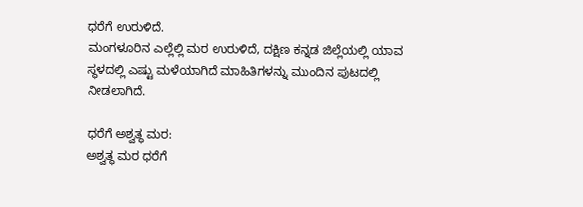ಧರೆಗೆ ಉರುಳಿದೆ.
ಮಂಗಳೂರಿನ ಎಲ್ಲೆಲ್ಲಿ ಮರ ಉರುಳಿದೆ, ದಕ್ಷಿಣ ಕನ್ನಡ ಜಿಲ್ಲೆಯಲ್ಲಿ ಯಾವ ಸ್ಥಳದಲ್ಲಿ ಎಷ್ಟು ಮಳೆಯಾಗಿದೆ ಮಾಹಿತಿಗಳನ್ನು ಮುಂದಿನ ಪುಟದಲ್ಲಿ ನೀಡಲಾಗಿದೆ.

ಧರೆಗೆ ಅಶ್ವತ್ಥ ಮರ:
ಅಶ್ವತ್ಥ ಮರ ಧರೆಗೆ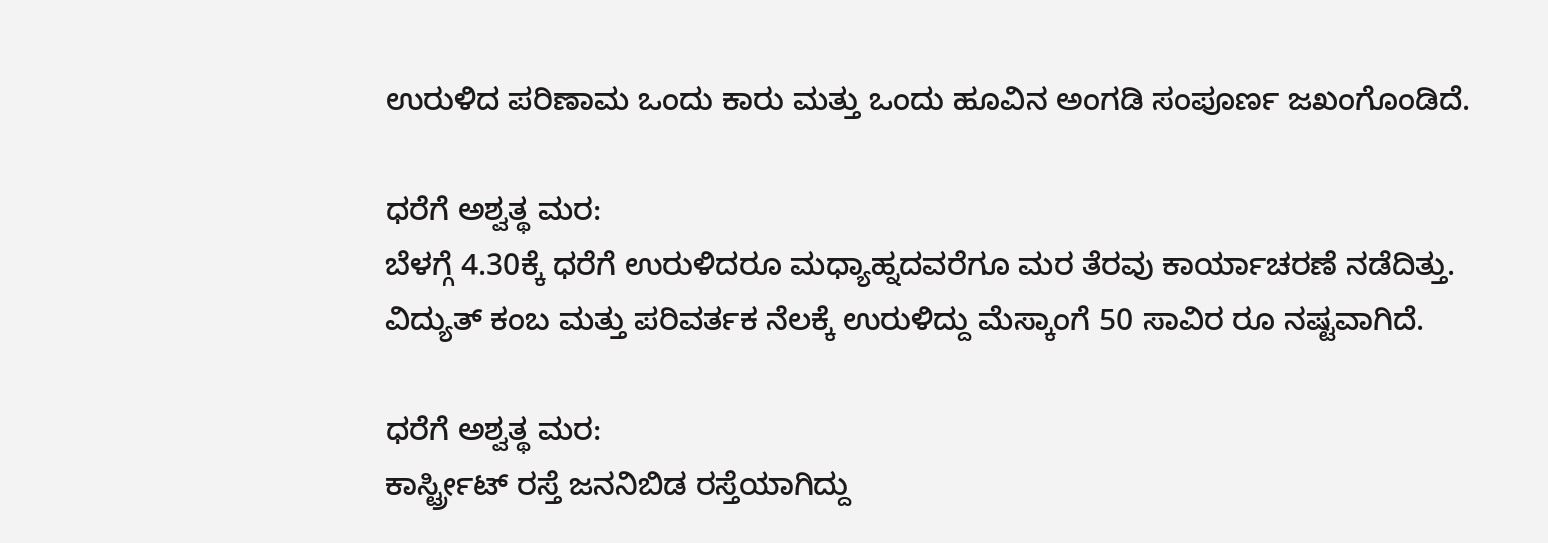ಉರುಳಿದ ಪರಿಣಾಮ ಒಂದು ಕಾರು ಮತ್ತು ಒಂದು ಹೂವಿನ ಅಂಗಡಿ ಸಂಪೂರ್ಣ ಜಖಂಗೊಂಡಿದೆ.

ಧರೆಗೆ ಅಶ್ವತ್ಥ ಮರ:
ಬೆಳಗ್ಗೆ 4.30ಕ್ಕೆ ಧರೆಗೆ ಉರುಳಿದರೂ ಮಧ್ಯಾಹ್ನದವರೆಗೂ ಮರ ತೆರವು ಕಾರ್ಯಾಚರಣೆ ನಡೆದಿತ್ತು. ವಿದ್ಯುತ್ ಕಂಬ ಮತ್ತು ಪರಿವರ್ತಕ ನೆಲಕ್ಕೆ ಉರುಳಿದ್ದು ಮೆಸ್ಕಾಂಗೆ 50 ಸಾವಿರ ರೂ ನಷ್ಟವಾಗಿದೆ.

ಧರೆಗೆ ಅಶ್ವತ್ಥ ಮರ:
ಕಾರ್ಸ್ಟ್ರೀಟ್ ರಸ್ತೆ ಜನನಿಬಿಡ ರಸ್ತೆಯಾಗಿದ್ದು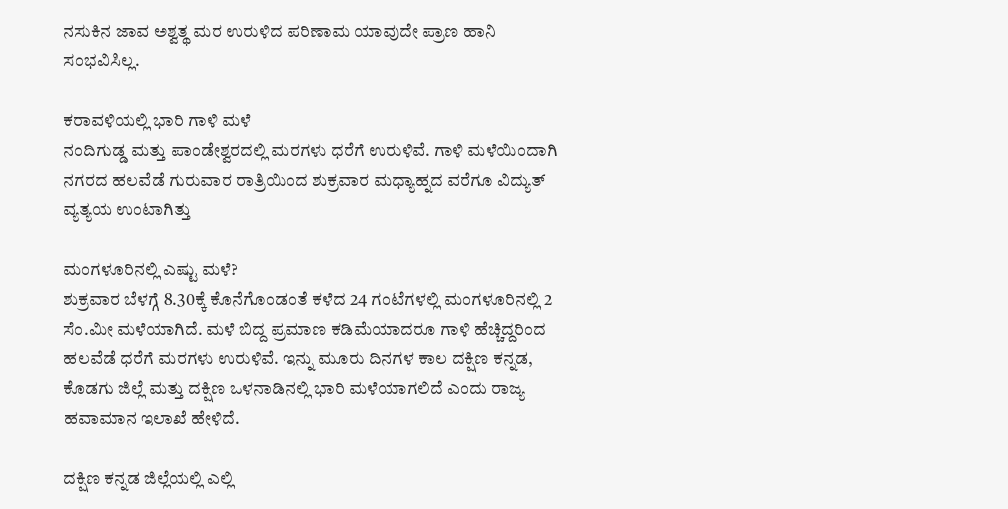ನಸುಕಿನ ಜಾವ ಅಶ್ವತ್ಥ ಮರ ಉರುಳಿದ ಪರಿಣಾಮ ಯಾವುದೇ ಪ್ರಾಣ ಹಾನಿ ಸಂಭವಿಸಿಲ್ಲ.

ಕರಾವಳಿಯಲ್ಲಿ ಭಾರಿ ಗಾಳಿ ಮಳೆ
ನಂದಿಗುಡ್ಡ ಮತ್ತು ಪಾಂಡೇಶ್ವರದಲ್ಲಿ ಮರಗಳು ಧರೆಗೆ ಉರುಳಿವೆ. ಗಾಳಿ ಮಳೆಯಿಂದಾಗಿ ನಗರದ ಹಲವೆಡೆ ಗುರುವಾರ ರಾತ್ರಿಯಿಂದ ಶುಕ್ರವಾರ ಮಧ್ಯಾಹ್ನದ ವರೆಗೂ ವಿದ್ಯುತ್ ವ್ಯತ್ಯಯ ಉಂಟಾಗಿತ್ತು

ಮಂಗಳೂರಿನಲ್ಲಿ ಎಷ್ಟು ಮಳೆ?
ಶುಕ್ರವಾರ ಬೆಳಗ್ಗೆ 8.30ಕ್ಕೆ ಕೊನೆಗೊಂಡಂತೆ ಕಳೆದ 24 ಗಂಟೆಗಳಲ್ಲಿ ಮಂಗಳೂರಿನಲ್ಲಿ 2 ಸೆಂ.ಮೀ ಮಳೆಯಾಗಿದೆ. ಮಳೆ ಬಿದ್ದ ಪ್ರಮಾಣ ಕಡಿಮೆಯಾದರೂ ಗಾಳಿ ಹೆಚ್ಚಿದ್ದರಿಂದ ಹಲವೆಡೆ ಧರೆಗೆ ಮರಗಳು ಉರುಳಿವೆ. ಇನ್ನು ಮೂರು ದಿನಗಳ ಕಾಲ ದಕ್ಷಿಣ ಕನ್ನಡ, ಕೊಡಗು ಜಿಲ್ಲೆ ಮತ್ತು ದಕ್ಷಿಣ ಒಳನಾಡಿನಲ್ಲಿ ಭಾರಿ ಮಳೆಯಾಗಲಿದೆ ಎಂದು ರಾಜ್ಯ ಹವಾಮಾನ ಇಲಾಖೆ ಹೇಳಿದೆ.

ದಕ್ಷಿಣ ಕನ್ನಡ ಜಿಲ್ಲೆಯಲ್ಲಿ ಎಲ್ಲಿ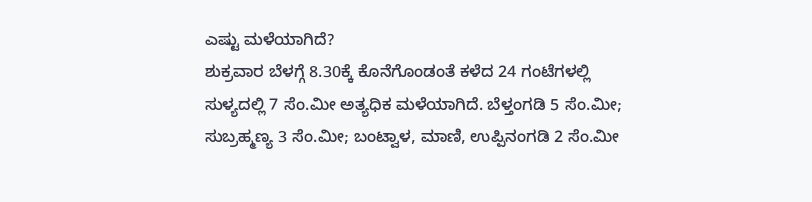ಎಷ್ಟು ಮಳೆಯಾಗಿದೆ?
ಶುಕ್ರವಾರ ಬೆಳಗ್ಗೆ 8.30ಕ್ಕೆ ಕೊನೆಗೊಂಡಂತೆ ಕಳೆದ 24 ಗಂಟೆಗಳಲ್ಲಿ ಸುಳ್ಯದಲ್ಲಿ 7 ಸೆಂ.ಮೀ ಅತ್ಯಧಿಕ ಮಳೆಯಾಗಿದೆ. ಬೆಳ್ತಂಗಡಿ 5 ಸೆಂ.ಮೀ; ಸುಬ್ರಹ್ಮಣ್ಯ 3 ಸೆಂ.ಮೀ; ಬಂಟ್ವಾಳ, ಮಾಣಿ, ಉಪ್ಪಿನಂಗಡಿ 2 ಸೆಂ.ಮೀ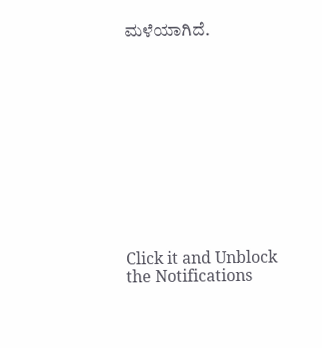ಮಳೆಯಾಗಿದೆ.












Click it and Unblock the Notifications